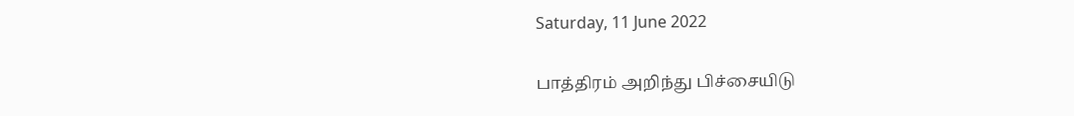Saturday, 11 June 2022

பாத்திரம் அறிந்து பிச்சையிடு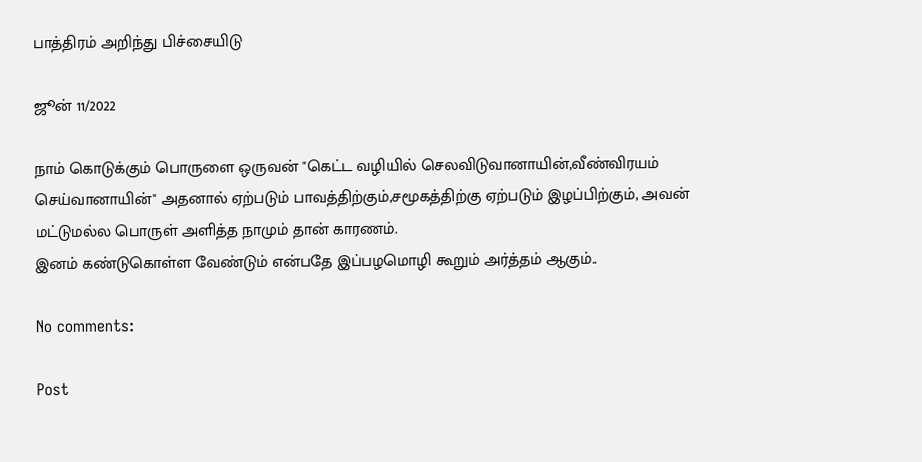பாத்திரம் அறிந்து பிச்சையிடு

ஜூன் 11/2022

நாம் கொடுக்கும் பொருளை ஒருவன் "கெட்ட வழியில் செலவிடுவானாயின்,வீண்விரயம் செய்வானாயின்" அதனால் ஏற்படும் பாவத்திற்கும்,சமூகத்திற்கு ஏற்படும் இழப்பிற்கும், அவன் மட்டுமல்ல பொருள் அளித்த நாமும் தான் காரணம்.
இனம் கண்டுகொள்ள வேண்டும் என்பதே இப்பழமொழி கூறும் அர்த்தம் ஆகும்..

No comments:

Post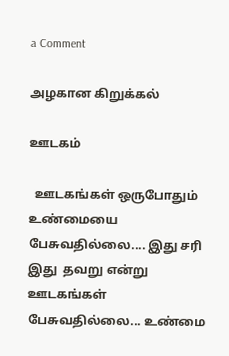a Comment

அழகான கிறுக்கல்

ஊடகம்

  ஊடகங்கள் ஒருபோதும் உண்மையை பேசுவதில்லை.... இது சரி இது  தவறு என்று ஊடகங்கள் பேசுவதில்லை... உண்மை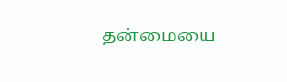தன்மையை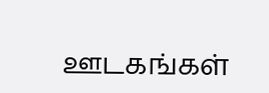ஊடகங்கள்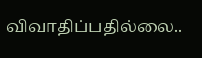விவாதிப்பதில்லை..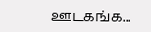ஊடகங்க...